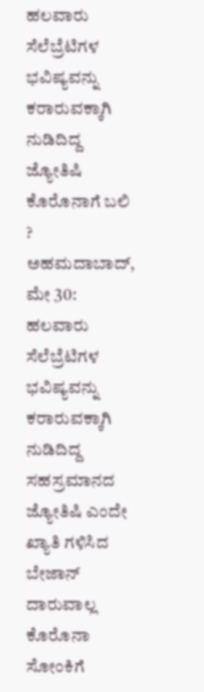ಹಲವಾರು ಸೆಲೆಬ್ರೆಟಿಗಳ ಭವಿಷ್ಯವನ್ನು ಕರಾರುವಕ್ಕಾಗಿ ನುಡಿದಿದ್ದ ಜ್ಯೋತಿಷಿ ಕೊರೊನಾಗೆ ಬಲಿ ?
ಅಹಮದಾಬಾದ್, ಮೇ 30: ಹಲವಾರು ಸೆಲೆಬ್ರೆಟಿಗಳ ಭವಿಷ್ಯವನ್ನು ಕರಾರುವಕ್ಕಾಗಿ ನುಡಿದಿದ್ದ ಸಹಸ್ರಮಾನದ ಜ್ಯೋತಿಷಿ ಎಂದೇ ಖ್ಯಾತಿ ಗಳಿಸಿದ ಬೇಜಾನ್ ದಾರುವಾಲ್ಲ ಕೊರೊನಾ ಸೋಂಕಿಗೆ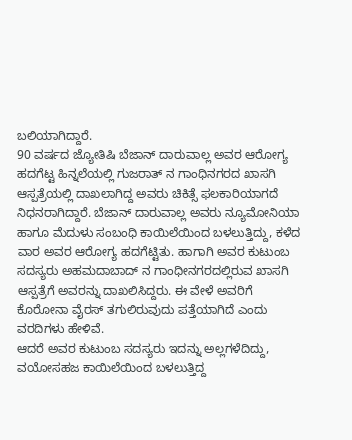ಬಲಿಯಾಗಿದ್ದಾರೆ.
90 ವರ್ಷದ ಜ್ಯೋತಿಷಿ ಬೆಜಾನ್ ದಾರುವಾಲ್ಲ ಅವರ ಆರೋಗ್ಯ ಹದಗೆಟ್ಟ ಹಿನ್ನಲೆಯಲ್ಲಿ ಗುಜರಾತ್ ನ ಗಾಂಧಿನಗರದ ಖಾಸಗಿ ಆಸ್ಪತ್ರೆಯಲ್ಲಿ ದಾಖಲಾಗಿದ್ದ ಅವರು ಚಿಕಿತ್ಸೆ ಫಲಕಾರಿಯಾಗದೆ ನಿಧನರಾಗಿದ್ದಾರೆ. ಬೆಜಾನ್ ದಾರುವಾಲ್ಲ ಅವರು ನ್ಯೂಮೋನಿಯಾ ಹಾಗೂ ಮೆದುಳು ಸಂಬಂಧಿ ಕಾಯಿಲೆಯಿಂದ ಬಳಲುತ್ತಿದ್ದು, ಕಳೆದ ವಾರ ಅವರ ಆರೋಗ್ಯ ಹದಗೆಟ್ಟಿತು. ಹಾಗಾಗಿ ಅವರ ಕುಟುಂಬ ಸದಸ್ಯರು ಅಹಮದಾಬಾದ್ ನ ಗಾಂಧೀನಗರದಲ್ಲಿರುವ ಖಾಸಗಿ ಆಸ್ಪತ್ರೆಗೆ ಅವರನ್ನು ದಾಖಲಿಸಿದ್ದರು. ಈ ವೇಳೆ ಅವರಿಗೆ ಕೊರೋನಾ ವೈರಸ್ ತಗುಲಿರುವುದು ಪತ್ತೆಯಾಗಿದೆ ಎಂದು ವರದಿಗಳು ಹೇಳಿವೆ.
ಆದರೆ ಅವರ ಕುಟುಂಬ ಸದಸ್ಯರು ಇದನ್ನು ಅಲ್ಲಗಳೆದಿದ್ದು, ವಯೋಸಹಜ ಕಾಯಿಲೆಯಿಂದ ಬಳಲುತ್ತಿದ್ದ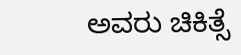ಅವರು ಚಿಕಿತ್ಸೆ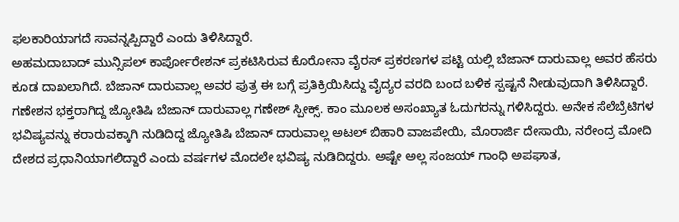ಫಲಕಾರಿಯಾಗದೆ ಸಾವನ್ನಪ್ಪಿದ್ದಾರೆ ಎಂದು ತಿಳಿಸಿದ್ದಾರೆ.
ಅಹಮದಾಬಾದ್ ಮುನ್ಸಿಪಲ್ ಕಾರ್ಪೋರೇಶನ್ ಪ್ರಕಟಿಸಿರುವ ಕೊರೋನಾ ವೈರಸ್ ಪ್ರಕರಣಗಳ ಪಟ್ಟಿ ಯಲ್ಲಿ ಬೆಜಾನ್ ದಾರುವಾಲ್ಲ ಅವರ ಹೆಸರು ಕೂಡ ದಾಖಲಾಗಿದೆ. ಬೆಜಾನ್ ದಾರುವಾಲ್ಲ ಅವರ ಪುತ್ರ ಈ ಬಗ್ಗೆ ಪ್ರತಿಕ್ರಿಯಿಸಿದ್ದು ವೈದ್ಯರ ವರದಿ ಬಂದ ಬಳಿಕ ಸ್ಪಷ್ಟನೆ ನೀಡುವುದಾಗಿ ತಿಳಿಸಿದ್ದಾರೆ.
ಗಣೇಶನ ಭಕ್ತರಾಗಿದ್ದ ಜ್ಯೋತಿಷಿ ಬೆಜಾನ್ ದಾರುವಾಲ್ಲ ಗಣೇಶ್ ಸ್ಪೀಕ್ಸ್. ಕಾಂ ಮೂಲಕ ಅಸಂಖ್ಯಾತ ಓದುಗರನ್ನು ಗಳಿಸಿದ್ದರು. ಅನೇಕ ಸೆಲೆಬ್ರೆಟಿಗಳ ಭವಿಷ್ಯವನ್ನು ಕರಾರುವಕ್ಕಾಗಿ ನುಡಿದಿದ್ದ ಜ್ಯೋತಿಷಿ ಬೆಜಾನ್ ದಾರುವಾಲ್ಲ ಅಟಲ್ ಬಿಹಾರಿ ವಾಜಪೇಯಿ, ಮೊರಾರ್ಜಿ ದೇಸಾಯಿ, ನರೇಂದ್ರ ಮೋದಿ ದೇಶದ ಪ್ರಧಾನಿಯಾಗಲಿದ್ದಾರೆ ಎಂದು ವರ್ಷಗಳ ಮೊದಲೇ ಭವಿಷ್ಯ ನುಡಿದಿದ್ದರು. ಅಷ್ಟೇ ಅಲ್ಲ ಸಂಜಯ್ ಗಾಂಧಿ ಅಪಘಾತ,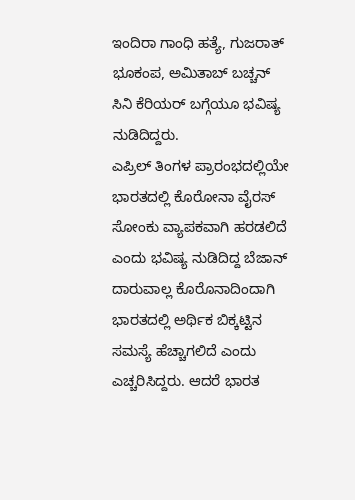ಇಂದಿರಾ ಗಾಂಧಿ ಹತ್ಯೆ, ಗುಜರಾತ್ ಭೂಕಂಪ, ಅಮಿತಾಬ್ ಬಚ್ಚನ್ ಸಿನಿ ಕೆರಿಯರ್ ಬಗ್ಗೆಯೂ ಭವಿಷ್ಯ ನುಡಿದಿದ್ದರು.
ಎಪ್ರಿಲ್ ತಿಂಗಳ ಪ್ರಾರಂಭದಲ್ಲಿಯೇ ಭಾರತದಲ್ಲಿ ಕೊರೋನಾ ವೈರಸ್ ಸೋಂಕು ವ್ಯಾಪಕವಾಗಿ ಹರಡಲಿದೆ ಎಂದು ಭವಿಷ್ಯ ನುಡಿದಿದ್ದ ಬೆಜಾನ್ ದಾರುವಾಲ್ಲ ಕೊರೊನಾದಿಂದಾಗಿ ಭಾರತದಲ್ಲಿ ಅರ್ಥಿಕ ಬಿಕ್ಕಟ್ಟಿನ ಸಮಸ್ಯೆ ಹೆಚ್ಚಾಗಲಿದೆ ಎಂದು ಎಚ್ಚರಿಸಿದ್ದರು. ಆದರೆ ಭಾರತ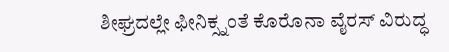ಶೀಘ್ರದಲ್ಲೇ ಫೀನಿಕ್ಸ್ನಂತೆ ಕೊರೊನಾ ವೈರಸ್ ವಿರುದ್ಧ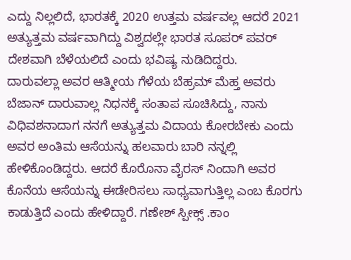ಎದ್ದು ನಿಲ್ಲಲಿದೆ, ಭಾರತಕ್ಕೆ 2020 ಉತ್ತಮ ವರ್ಷವಲ್ಲ ಆದರೆ 2021 ಅತ್ಯುತ್ತಮ ವರ್ಷವಾಗಿದ್ದು ವಿಶ್ವದಲ್ಲೇ ಭಾರತ ಸೂಪರ್ ಪವರ್ ದೇಶವಾಗಿ ಬೆಳೆಯಲಿದೆ ಎಂದು ಭವಿಷ್ಯ ನುಡಿದಿದ್ದರು.
ದಾರುವಲ್ಲಾ ಅವರ ಆತ್ಮೀಯ ಗೆಳೆಯ ಬೆಹ್ರಮ್ ಮೆಹ್ತ ಅವರು ಬೆಜಾನ್ ದಾರುವಾಲ್ಲ ನಿಧನಕ್ಕೆ ಸಂತಾಪ ಸೂಚಿಸಿದ್ದು, ನಾನು ವಿಧಿವಶನಾದಾಗ ನನಗೆ ಅತ್ಯುತ್ತಮ ವಿದಾಯ ಕೋರಬೇಕು ಎಂದು ಅವರ ಅಂತಿಮ ಆಸೆಯನ್ನು ಹಲವಾರು ಬಾರಿ ನನ್ನಲ್ಲಿ ಹೇಳಿಕೊಂಡಿದ್ದರು. ಆದರೆ ಕೊರೊನಾ ವೈರಸ್ ನಿಂದಾಗಿ ಅವರ ಕೊನೆಯ ಆಸೆಯನ್ನು ಈಡೇರಿಸಲು ಸಾಧ್ಯವಾಗುತ್ತಿಲ್ಲ ಎಂಬ ಕೊರಗು ಕಾಡುತ್ತಿದೆ ಎಂದು ಹೇಳಿದ್ದಾರೆ. ಗಣೇಶ್ ಸ್ಪೀಕ್ಸ್ .ಕಾಂ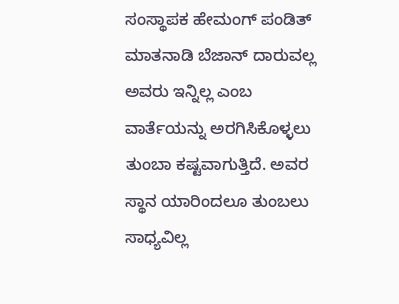ಸಂಸ್ಥಾಪಕ ಹೇಮಂಗ್ ಪಂಡಿತ್ ಮಾತನಾಡಿ ಬೆಜಾನ್ ದಾರುವಲ್ಲ ಅವರು ಇನ್ನಿಲ್ಲ ಎಂಬ ವಾರ್ತೆಯನ್ನು ಅರಗಿಸಿಕೊಳ್ಳಲು ತುಂಬಾ ಕಷ್ಟವಾಗುತ್ತಿದೆ. ಅವರ ಸ್ಥಾನ ಯಾರಿಂದಲೂ ತುಂಬಲು ಸಾಧ್ಯವಿಲ್ಲ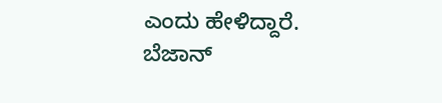ಎಂದು ಹೇಳಿದ್ದಾರೆ.
ಬೆಜಾನ್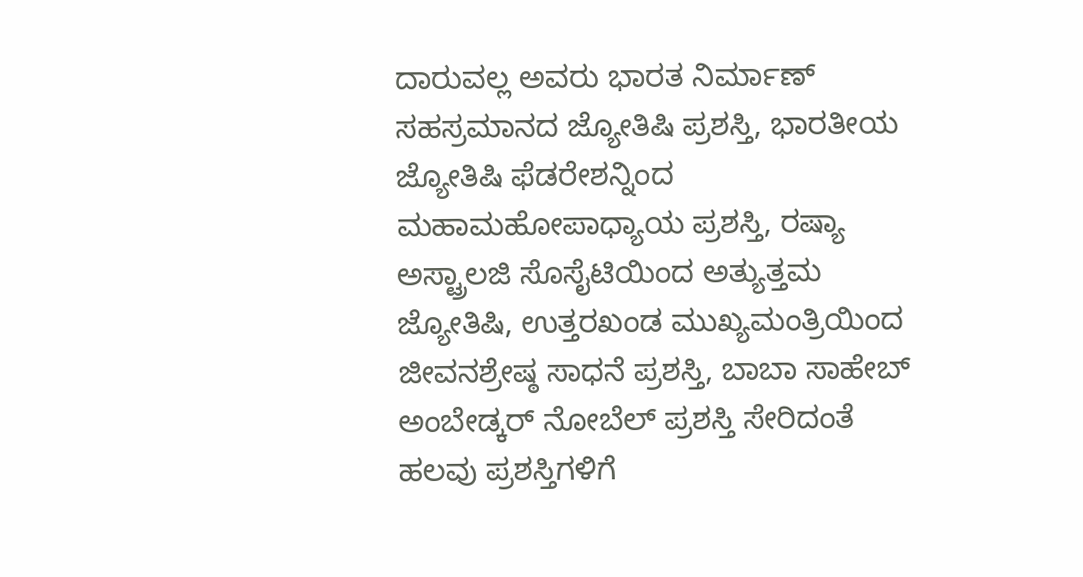ದಾರುವಲ್ಲ ಅವರು ಭಾರತ ನಿರ್ಮಾಣ್ ಸಹಸ್ರಮಾನದ ಜ್ಯೋತಿಷಿ ಪ್ರಶಸ್ತಿ, ಭಾರತೀಯ ಜ್ಯೋತಿಷಿ ಫೆಡರೇಶನ್ನಿಂದ ಮಹಾಮಹೋಪಾಧ್ಯಾಯ ಪ್ರಶಸ್ತಿ, ರಷ್ಯಾ ಅಸ್ಟ್ರಾಲಜಿ ಸೊಸೈಟಿಯಿಂದ ಅತ್ಯುತ್ತಮ ಜ್ಯೋತಿಷಿ, ಉತ್ತರಖಂಡ ಮುಖ್ಯಮಂತ್ರಿಯಿಂದ ಜೀವನಶ್ರೇಷ್ಠ ಸಾಧನೆ ಪ್ರಶಸ್ತಿ, ಬಾಬಾ ಸಾಹೇಬ್ ಅಂಬೇಡ್ಕರ್ ನೋಬೆಲ್ ಪ್ರಶಸ್ತಿ ಸೇರಿದಂತೆ ಹಲವು ಪ್ರಶಸ್ತಿಗಳಿಗೆ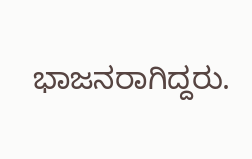ಭಾಜನರಾಗಿದ್ದರು.